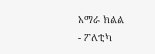አማራ ክልል
- ፖለቲካ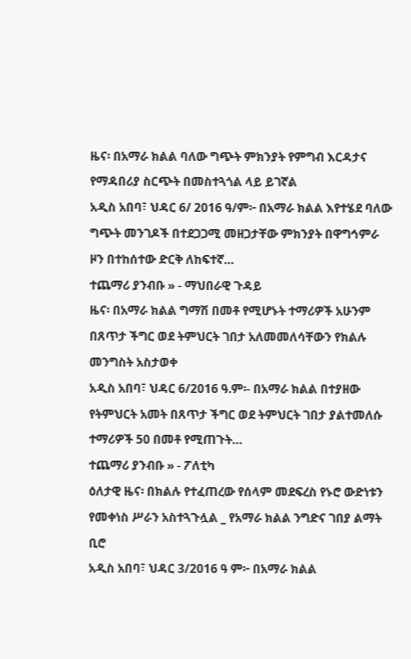ዜና፡ በአማራ ክልል ባለው ግጭት ምክንያት የምግብ እርዳታና የማዳበሪያ ስርጭት በመስተጓጎል ላይ ይገኛል
አዲስ አበባ፣ ህዳር 6/ 2016 ዓ/ም፦ በአማራ ክልል እየተሄደ ባለው ግጭት መንገዶች በተደጋጋሚ መዘጋታቸው ምክንያት በዋግኅምራ ዞን በተከሰተው ድርቅ ለከፍተኛ…
ተጨማሪ ያንብቡ » - ማህበራዊ ጉዳይ
ዜና፡ በአማራ ክልል ግማሽ በመቶ የሚሆኑት ተማሪዎች አሁንም በጸጥታ ችግር ወደ ትምህርት ገበታ አለመመለሳቸውን የክልሉ መንግስት አስታወቀ
አዲስ አበባ፣ ህዳር 6/2016 ዓ.ም፡- በአማራ ክልል በተያዘው የትምህርት አመት በጸጥታ ችግር ወደ ትምህርት ገበታ ያልተመለሱ ተማሪዎች 50 በመቶ የሚጠጉት…
ተጨማሪ ያንብቡ » - ፖለቲካ
ዕለታዊ ዜና፡ በክልሉ የተፈጠረው የሰላም መደፍረስ የኑሮ ውድነቱን የመቀነስ ሥራን አስተጓጉሏል _ የአማራ ክልል ንግድና ገበያ ልማት ቢሮ
አዲስ አበባ፣ ህዳር 3/2016 ዓ ም፦ በአማራ ክልል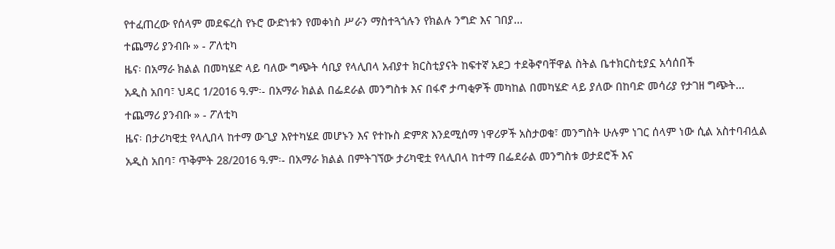የተፈጠረው የሰላም መደፍረስ የኑሮ ውድነቱን የመቀነስ ሥራን ማስተጓጎሉን የክልሉ ንግድ እና ገበያ…
ተጨማሪ ያንብቡ » - ፖለቲካ
ዜና፡ በአማራ ክልል በመካሄድ ላይ ባለው ግጭት ሳቢያ የላሊበላ አብያተ ክርስቲያናት ከፍተኛ አደጋ ተደቅኖባቸዋል ስትል ቤተክርስቲያኗ አሳሰበች
አዲስ አበባ፣ ህዳር 1/2016 ዓ.ም፡- በአማራ ክልል በፌደራል መንግስቱ እና በፋኖ ታጣቂዎች መካከል በመካሄድ ላይ ያለው በከባድ መሳሪያ የታገዘ ግጭት…
ተጨማሪ ያንብቡ » - ፖለቲካ
ዜና፡ በታሪካዊቷ የላሊበላ ከተማ ውጊያ እየተካሄደ መሆኑን እና የተኩስ ድምጽ እንደሚሰማ ነዋሪዎች አስታወቁ፣ መንግስት ሁሉም ነገር ሰላም ነው ሲል አስተባብሏል
አዲስ አበባ፣ ጥቅምት 28/2016 ዓ.ም፡- በአማራ ክልል በምትገኘው ታሪካዊቷ የላሊበላ ከተማ በፌደራል መንግስቱ ወታደሮች እና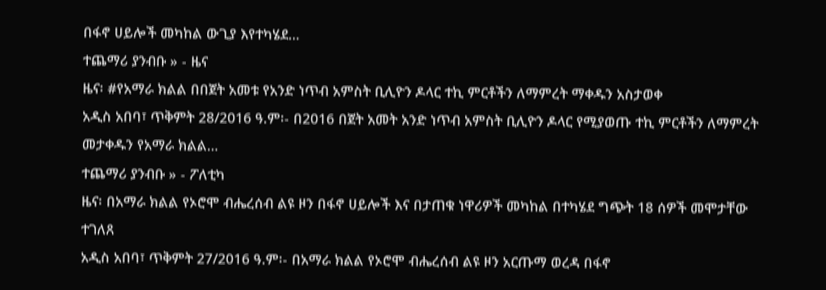በፋኖ ሀይሎች መካከል ውጊያ እየተካሄደ…
ተጨማሪ ያንብቡ » - ዜና
ዜና፡ #የአማራ ክልል በበጀት አመቱ የአንድ ነጥብ አምስት ቢሊዮን ዶላር ተኪ ምርቶችን ለማምረት ማቀዱን አስታወቀ
አዲስ አበባ፣ ጥቅምት 28/2016 ዓ.ም፡- በ2016 በጀት አመት አንድ ነጥብ አምስት ቢሊዮን ዶላር የሚያወጡ ተኪ ምርቶችን ለማምረት መታቀዱን የአማራ ክልል…
ተጨማሪ ያንብቡ » - ፖለቲካ
ዜና፡ በአማራ ክልል የኦሮሞ ብሔረሰብ ልዩ ዞን በፋኖ ሀይሎች እና በታጠቁ ነዋሪዎች መካከል በተካሄደ ግጭት 18 ሰዎች መሞታቸው ተገለጸ
አዲስ አበባ፣ ጥቅምት 27/2016 ዓ.ም፡- በአማራ ክልል የኦሮሞ ብሔረሰብ ልዩ ዞን አርጡማ ወረዳ በፋኖ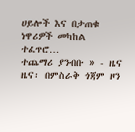ሀይሎች እና በታጠቁ ነዋሪዎች መካከል ተፈጥሮ…
ተጨማሪ ያንብቡ » - ዜና
ዜና፡ በምስራቅ ጎጃም ዞን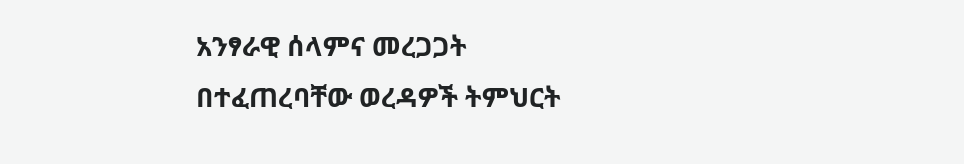አንፃራዊ ሰላምና መረጋጋት በተፈጠረባቸው ወረዳዎች ትምህርት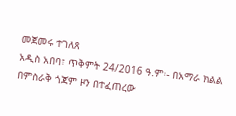መጀመሩ ተገለጸ
አዲስ አበባ፣ ጥቅምት 24/2016 ዓ.ም፡- በአማራ ክልል በምስራቅ ጎጃም ዞን በተፈጠረው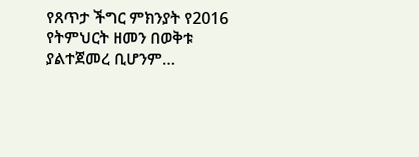የጸጥታ ችግር ምክንያት የ2016 የትምህርት ዘመን በወቅቱ ያልተጀመረ ቢሆንም…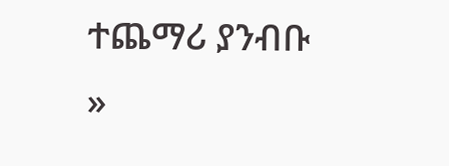ተጨማሪ ያንብቡ »